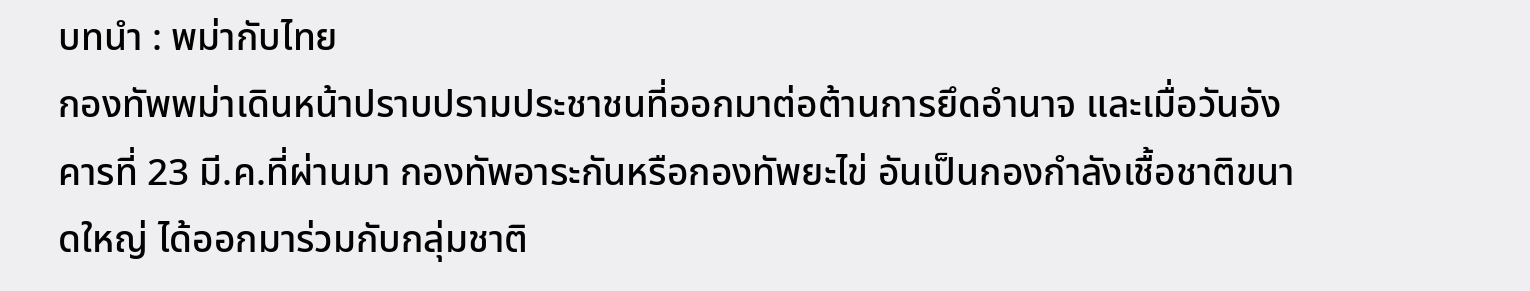บทนำ : พม่ากับไทย
กองทัพพม่าเดินหน้าปราบปรามประชาชนที่ออกมาต่อต้านการยึดอำนาจ และเมื่อวันอังคารที่ 23 มี.ค.ที่ผ่านมา กองทัพอาระกันหรือกองทัพยะไข่ อันเป็นกองกำลังเชื้อชาติขนาดใหญ่ ได้ออกมาร่วมกับกลุ่มชาติ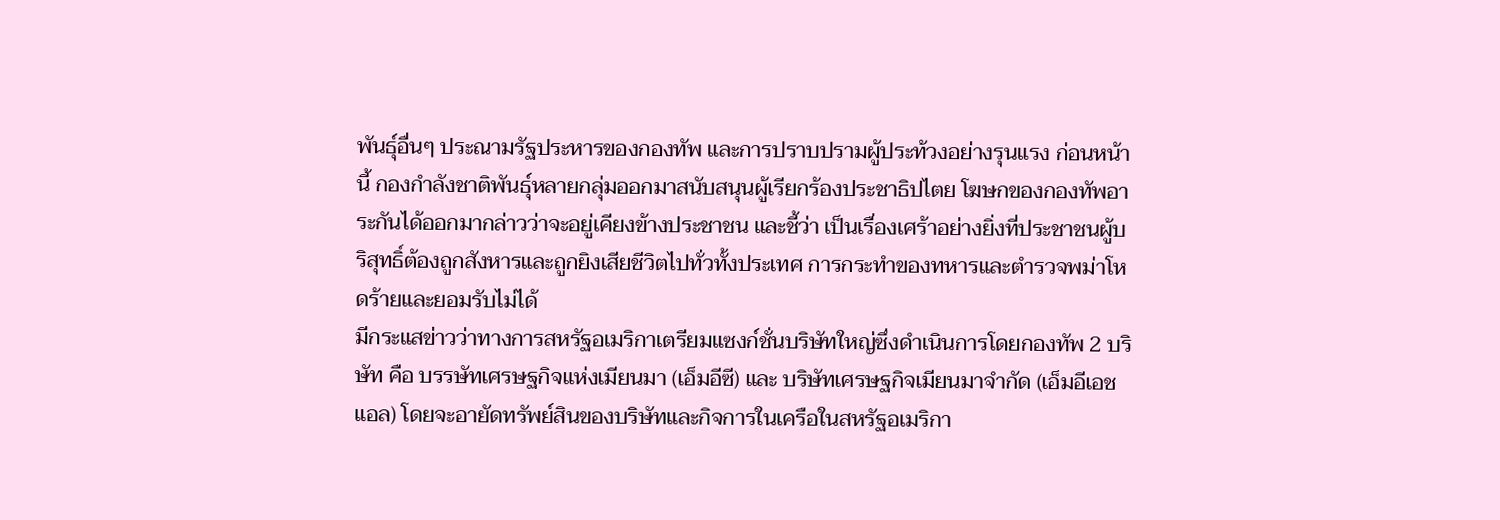พันธุ์อื่นๆ ประณามรัฐประหารของกองทัพ และการปราบปรามผู้ประท้วงอย่างรุนแรง ก่อนหน้านี้ กองกำลังชาติพันธุ์หลายกลุ่มออกมาสนับสนุนผู้เรียกร้องประชาธิปไตย โฆษกของกองทัพอาระกันได้ออกมากล่าวว่าจะอยู่เคียงข้างประชาชน และชี้ว่า เป็นเรื่องเศร้าอย่างยิ่งที่ประชาชนผู้บริสุทธิ์ต้องถูกสังหารและถูกยิงเสียชีวิตไปทั่วทั้งประเทศ การกระทำของทหารและตำรวจพม่าโหดร้ายและยอมรับไม่ได้
มีกระแสข่าวว่าทางการสหรัฐอเมริกาเตรียมแซงก์ชั่นบริษัทใหญ่ซึ่งดำเนินการโดยกองทัพ 2 บริษัท คือ บรรษัทเศรษฐกิจแห่งเมียนมา (เอ็มอีซี) และ บริษัทเศรษฐกิจเมียนมาจำกัด (เอ็มอีเอชแอล) โดยจะอายัดทรัพย์สินของบริษัทและกิจการในเครือในสหรัฐอเมริกา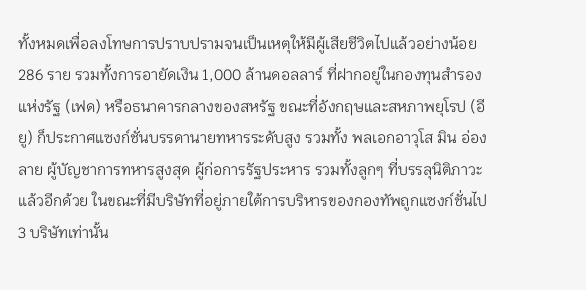ทั้งหมดเพื่อลงโทษการปราบปรามจนเป็นเหตุให้มีผู้เสียชีวิตไปแล้วอย่างน้อย 286 ราย รวมทั้งการอายัดเงิน 1,000 ล้านดอลลาร์ ที่ฝากอยู่ในกองทุนสำรองแห่งรัฐ (เฟด) หรือธนาคารกลางของสหรัฐ ขณะที่อังกฤษและสหภาพยุโรป (อียู) ก็ประกาศแซงก์ชั่นบรรดานายทหารระดับสูง รวมทั้ง พลเอกอาวุโส มิน อ่อง ลาย ผู้บัญชาการทหารสูงสุด ผู้ก่อการรัฐประหาร รวมทั้งลูกๆ ที่บรรลุนิติภาวะแล้วอีกด้วย ในขณะที่มีบริษัทที่อยู่ภายใต้การบริหารของกองทัพถูกแซงก์ชั่นไป 3 บริษัทเท่านั้น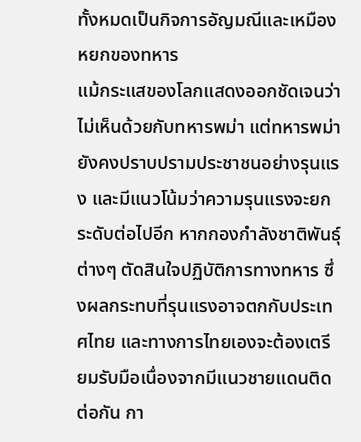ทั้งหมดเป็นกิจการอัญมณีและเหมืองหยกของทหาร
แม้กระแสของโลกแสดงออกชัดเจนว่าไม่เห็นด้วยกับทหารพม่า แต่ทหารพม่ายังคงปราบปรามประชาชนอย่างรุนแรง และมีแนวโน้มว่าความรุนแรงจะยกระดับต่อไปอีก หากกองกำลังชาติพันธุ์ต่างๆ ตัดสินใจปฏิบัติการทางทหาร ซึ่งผลกระทบที่รุนแรงอาจตกกับประเทศไทย และทางการไทยเองจะต้องเตรียมรับมือเนื่องจากมีแนวชายแดนติดต่อกัน กา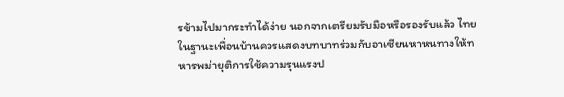รข้ามไปมากระทำได้ง่าย นอกจากเตรียมรับมือหรือรองรับแล้ว ไทยในฐานะเพื่อนบ้านควรแสดงบทบาทร่วมกับอาเซียนหาหนทางให้ทหารพม่ายุติการใช้ความรุนแรงป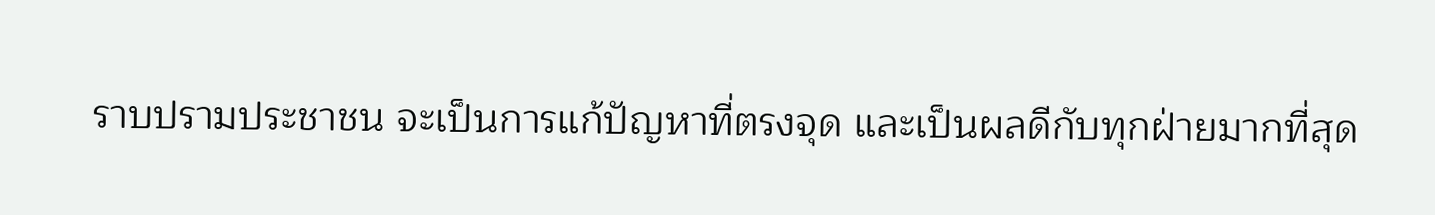ราบปรามประชาชน จะเป็นการแก้ปัญหาที่ตรงจุด และเป็นผลดีกับทุกฝ่ายมากที่สุด